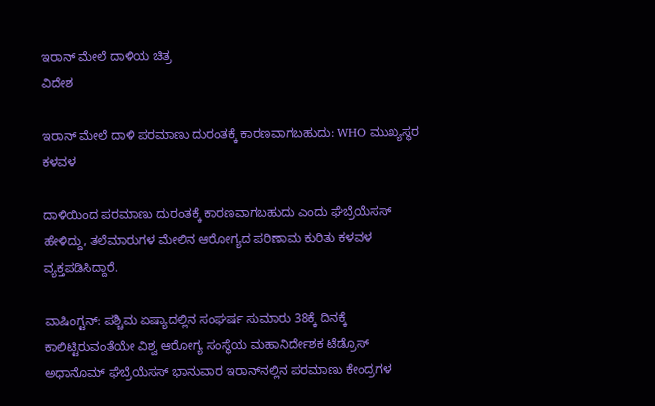ಇರಾನ್ ಮೇಲೆ ದಾಳಿಯ ಚಿತ್ರ
ವಿದೇಶ

ಇರಾನ್ ಮೇಲೆ ದಾಳಿ ಪರಮಾಣು ದುರಂತಕ್ಕೆ ಕಾರಣವಾಗಬಹುದು: WHO ಮುಖ್ಯಸ್ಥರ ಕಳವಳ

ದಾಳಿಯಿಂದ ಪರಮಾಣು ದುರಂತಕ್ಕೆ ಕಾರಣವಾಗಬಹುದು ಎಂದು ಘೆಬ್ರೆಯೆಸಸ್ ಹೇಳಿದ್ದು, ತಲೆಮಾರುಗಳ ಮೇಲಿನ ಆರೋಗ್ಯದ ಪರಿಣಾಮ ಕುರಿತು ಕಳವಳ ವ್ಯಕ್ತಪಡಿಸಿದ್ದಾರೆ.

ವಾಷಿಂಗ್ಟನ್: ಪಶ್ಚಿಮ ಏಷ್ಯಾದಲ್ಲಿನ ಸಂಘರ್ಷ ಸುಮಾರು 38ಕ್ಕೆ ದಿನಕ್ಕೆ ಕಾಲಿಟ್ಟಿರುವಂತೆಯೇ ವಿಶ್ವ ಆರೋಗ್ಯ ಸಂಸ್ಥೆಯ ಮಹಾನಿರ್ದೇಶಕ ಟೆಡ್ರೊಸ್ ಅಧಾನೊಮ್ ಘೆಬ್ರೆಯೆಸಸ್ ಭಾನುವಾರ ಇರಾನ್‌ನಲ್ಲಿನ ಪರಮಾಣು ಕೇಂದ್ರಗಳ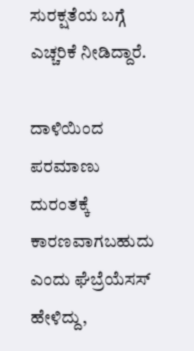ಸುರಕ್ಷತೆಯ ಬಗ್ಗೆ ಎಚ್ಚರಿಕೆ ನೀಡಿದ್ದಾರೆ.

ದಾಳಿಯಿಂದ ಪರಮಾಣು ದುರಂತಕ್ಕೆ ಕಾರಣವಾಗಬಹುದು ಎಂದು ಘೆಬ್ರೆಯೆಸಸ್ ಹೇಳಿದ್ದು,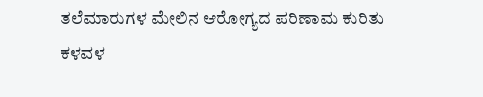ತಲೆಮಾರುಗಳ ಮೇಲಿನ ಆರೋಗ್ಯದ ಪರಿಣಾಮ ಕುರಿತು ಕಳವಳ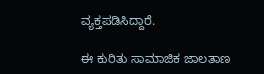ವ್ಯಕ್ತಪಡಿಸಿದ್ದಾರೆ.

ಈ ಕುರಿತು ಸಾಮಾಜಿಕ ಜಾಲತಾಣ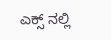ಎಕ್ಸ್ ನಲ್ಲಿ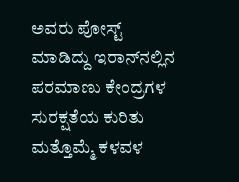ಅವರು ಪೋಸ್ಟ್ ಮಾಡಿದ್ದು ಇರಾನ್‌ನಲ್ಲಿನ ಪರಮಾಣು ಕೇಂದ್ರಗಳ ಸುರಕ್ಷತೆಯ ಕುರಿತು ಮತ್ತೊಮ್ಮೆ ಕಳವಳ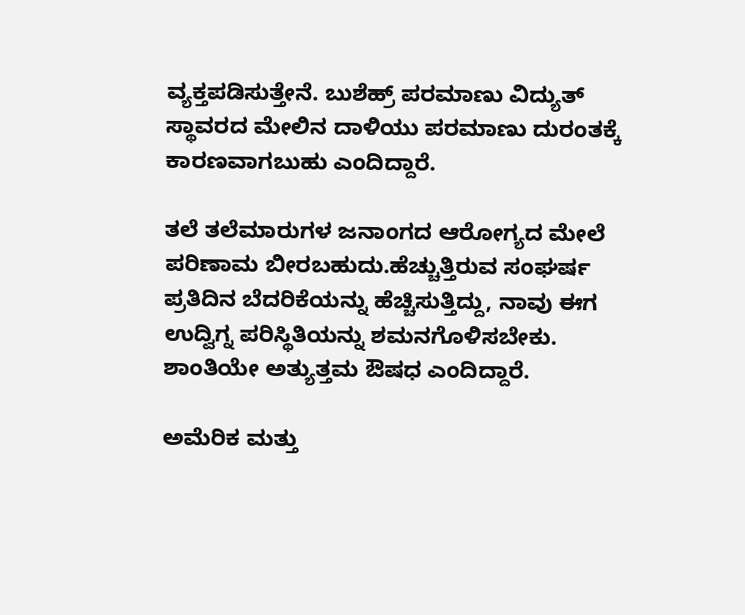ವ್ಯಕ್ತಪಡಿಸುತ್ತೇನೆ. ಬುಶೆಹ್ರ್ ಪರಮಾಣು ವಿದ್ಯುತ್ ಸ್ಥಾವರದ ಮೇಲಿನ ದಾಳಿಯು ಪರಮಾಣು ದುರಂತಕ್ಕೆ ಕಾರಣವಾಗಬುಹು ಎಂದಿದ್ದಾರೆ.

ತಲೆ ತಲೆಮಾರುಗಳ ಜನಾಂಗದ ಆರೋಗ್ಯದ ಮೇಲೆ ಪರಿಣಾಮ ಬೀರಬಹುದು.ಹೆಚ್ಚುತ್ತಿರುವ ಸಂಘರ್ಷ ಪ್ರತಿದಿನ ಬೆದರಿಕೆಯನ್ನು ಹೆಚ್ಚಿಸುತ್ತಿದ್ದು, ನಾವು ಈಗ ಉದ್ವಿಗ್ನ ಪರಿಸ್ಥಿತಿಯನ್ನು ಶಮನಗೊಳಿಸಬೇಕು. ಶಾಂತಿಯೇ ಅತ್ಯುತ್ತಮ ಔಷಧ ಎಂದಿದ್ದಾರೆ.

ಅಮೆರಿಕ ಮತ್ತು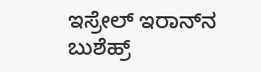ಇಸ್ರೇಲ್ ಇರಾನ್‌ನ ಬುಶೆಹ್ರ್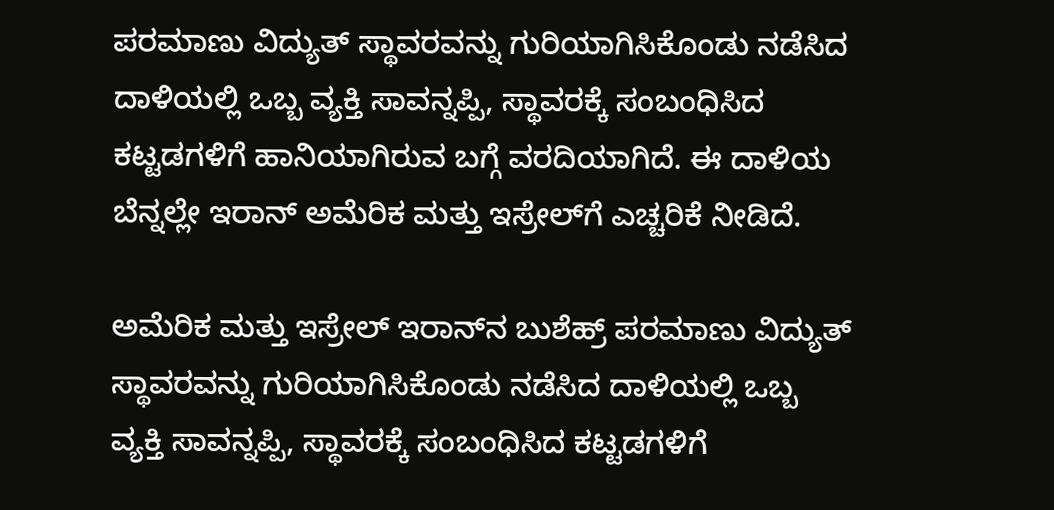ಪರಮಾಣು ವಿದ್ಯುತ್ ಸ್ಥಾವರವನ್ನು ಗುರಿಯಾಗಿಸಿಕೊಂಡು ನಡೆಸಿದ ದಾಳಿಯಲ್ಲಿ ಒಬ್ಬ ವ್ಯಕ್ತಿ ಸಾವನ್ನಪ್ಪಿ, ಸ್ಥಾವರಕ್ಕೆ ಸಂಬಂಧಿಸಿದ ಕಟ್ಟಡಗಳಿಗೆ ಹಾನಿಯಾಗಿರುವ ಬಗ್ಗೆ ವರದಿಯಾಗಿದೆ. ಈ ದಾಳಿಯ ಬೆನ್ನಲ್ಲೇ ಇರಾನ್ ಅಮೆರಿಕ ಮತ್ತು ಇಸ್ರೇಲ್‌ಗೆ ಎಚ್ಚರಿಕೆ ನೀಡಿದೆ.

ಅಮೆರಿಕ ಮತ್ತು ಇಸ್ರೇಲ್ ಇರಾನ್‌ನ ಬುಶೆಹ್ರ್ ಪರಮಾಣು ವಿದ್ಯುತ್ ಸ್ಥಾವರವನ್ನು ಗುರಿಯಾಗಿಸಿಕೊಂಡು ನಡೆಸಿದ ದಾಳಿಯಲ್ಲಿ ಒಬ್ಬ ವ್ಯಕ್ತಿ ಸಾವನ್ನಪ್ಪಿ, ಸ್ಥಾವರಕ್ಕೆ ಸಂಬಂಧಿಸಿದ ಕಟ್ಟಡಗಳಿಗೆ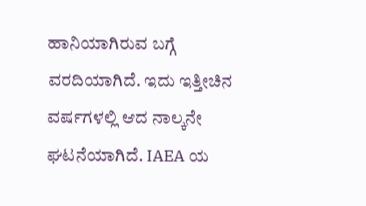ಹಾನಿಯಾಗಿರುವ ಬಗ್ಗೆ ವರದಿಯಾಗಿದೆ. ಇದು ಇತ್ತೀಚಿನ ವರ್ಷಗಳಲ್ಲಿ ಆದ ನಾಲ್ಕನೇ ಘಟನೆಯಾಗಿದೆ. IAEA ಯ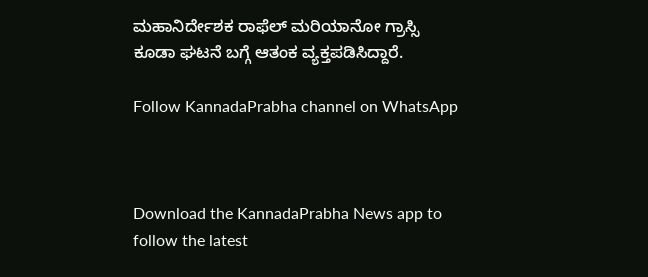ಮಹಾನಿರ್ದೇಶಕ ರಾಫೆಲ್ ಮರಿಯಾನೋ ಗ್ರಾಸ್ಸಿ ಕೂಡಾ ಘಟನೆ ಬಗ್ಗೆ ಆತಂಕ ವ್ಯಕ್ತಪಡಿಸಿದ್ದಾರೆ.

Follow KannadaPrabha channel on WhatsApp



Download the KannadaPrabha News app to follow the latest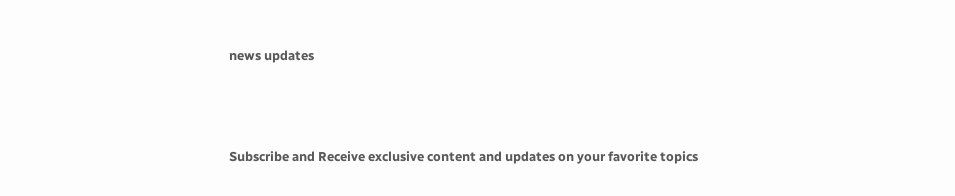news updates



Subscribe and Receive exclusive content and updates on your favorite topics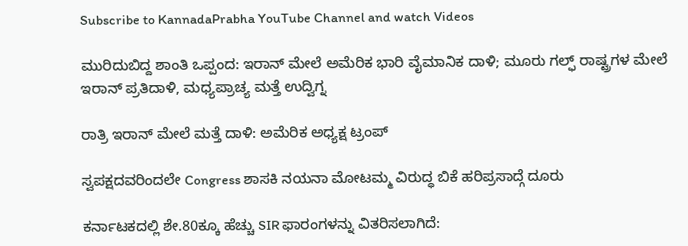Subscribe to KannadaPrabha YouTube Channel and watch Videos

ಮುರಿದುಬಿದ್ದ ಶಾಂತಿ ಒಪ್ಪಂದ: ಇರಾನ್ ಮೇಲೆ ಅಮೆರಿಕ ಭಾರಿ ವೈಮಾನಿಕ ದಾಳಿ; ಮೂರು ಗಲ್ಫ್ ರಾಷ್ಟ್ರಗಳ ಮೇಲೆ ಇರಾನ್ ಪ್ರತಿದಾಳಿ, ಮಧ್ಯಪ್ರಾಚ್ಯ ಮತ್ತೆ ಉದ್ವಿಗ್ನ

ರಾತ್ರಿ ಇರಾನ್ ಮೇಲೆ ಮತ್ತೆ ದಾಳಿ: ಅಮೆರಿಕ ಅಧ್ಯಕ್ಷ ಟ್ರಂಪ್

ಸ್ವಪಕ್ಷದವರಿಂದಲೇ Congress ಶಾಸಕಿ ನಯನಾ ಮೋಟಮ್ಮ ವಿರುದ್ಧ ಬಿಕೆ ಹರಿಪ್ರಸಾದ್ಗೆ ದೂರು

ಕರ್ನಾಟಕದಲ್ಲಿ ಶೇ.80ಕ್ಕೂ ಹೆಚ್ಚು SIR ಫಾರಂಗಳನ್ನು ವಿತರಿಸಲಾಗಿದೆ: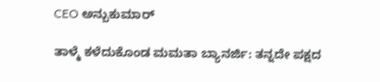CEO ಅನ್ಬುಕುಮಾರ್

ತಾಳ್ಮೆ ಕಳೆದುಕೊಂಡ ಮಮತಾ ಬ್ಯಾನರ್ಜಿ: ತನ್ನದೇ ಪಕ್ಷದ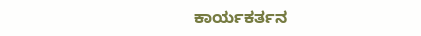ಕಾರ್ಯಕರ್ತನ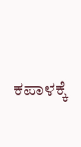ಕಪಾಳಕ್ಕೆ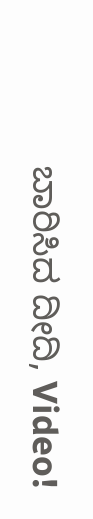ಬಾರಿಸಿದ ದೀದಿ, Video!